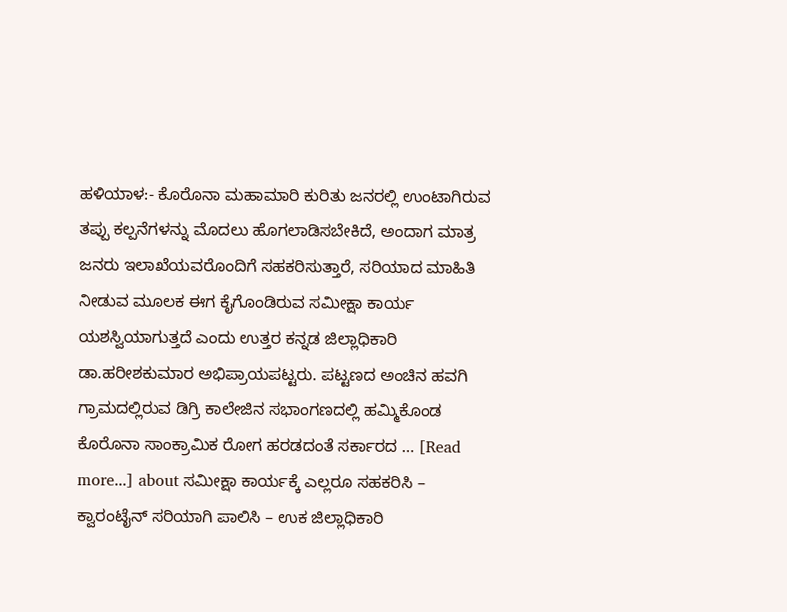ಹಳಿಯಾಳ:- ಕೊರೊನಾ ಮಹಾಮಾರಿ ಕುರಿತು ಜನರಲ್ಲಿ ಉಂಟಾಗಿರುವ ತಪ್ಪು ಕಲ್ಪನೆಗಳನ್ನು ಮೊದಲು ಹೊಗಲಾಡಿಸಬೇಕಿದೆ, ಅಂದಾಗ ಮಾತ್ರ ಜನರು ಇಲಾಖೆಯವರೊಂದಿಗೆ ಸಹಕರಿಸುತ್ತಾರೆ, ಸರಿಯಾದ ಮಾಹಿತಿ ನೀಡುವ ಮೂಲಕ ಈಗ ಕೈಗೊಂಡಿರುವ ಸಮೀಕ್ಷಾ ಕಾರ್ಯ ಯಶಸ್ವಿಯಾಗುತ್ತದೆ ಎಂದು ಉತ್ತರ ಕನ್ನಡ ಜಿಲ್ಲಾಧಿಕಾರಿ ಡಾ.ಹರೀಶಕುಮಾರ ಅಭಿಪ್ರಾಯಪಟ್ಟರು. ಪಟ್ಟಣದ ಅಂಚಿನ ಹವಗಿ ಗ್ರಾಮದಲ್ಲಿರುವ ಡಿಗ್ರಿ ಕಾಲೇಜಿನ ಸಭಾಂಗಣದಲ್ಲಿ ಹಮ್ಮಿಕೊಂಡ ಕೊರೊನಾ ಸಾಂಕ್ರಾಮಿಕ ರೋಗ ಹರಡದಂತೆ ಸರ್ಕಾರದ … [Read more...] about ಸಮೀಕ್ಷಾ ಕಾರ್ಯಕ್ಕೆ ಎಲ್ಲರೂ ಸಹಕರಿಸಿ – ಕ್ವಾರಂಟೈನ್ ಸರಿಯಾಗಿ ಪಾಲಿಸಿ – ಉಕ ಜಿಲ್ಲಾಧಿಕಾರಿ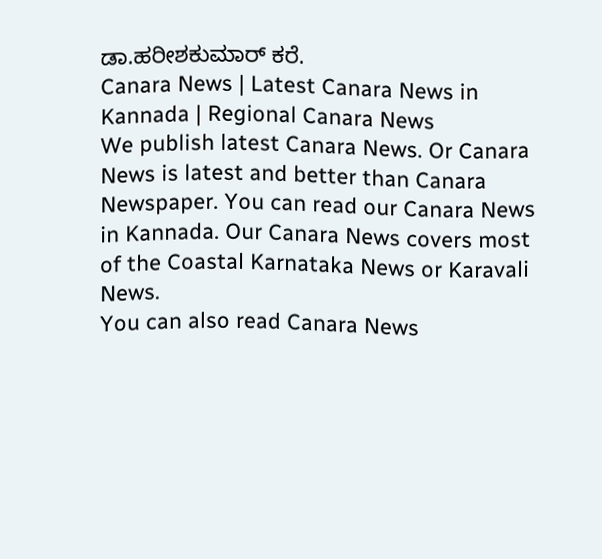ಡಾ.ಹರೀಶಕುಮಾರ್ ಕರೆ.
Canara News | Latest Canara News in Kannada | Regional Canara News
We publish latest Canara News. Or Canara News is latest and better than Canara Newspaper. You can read our Canara News in Kannada. Our Canara News covers most of the Coastal Karnataka News or Karavali News.
You can also read Canara News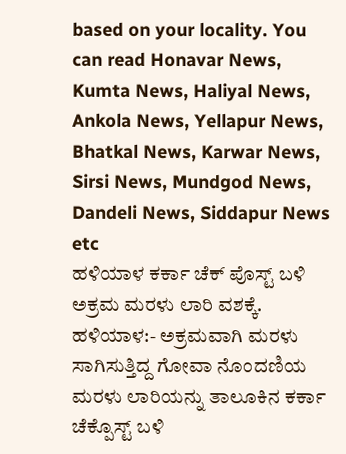based on your locality. You can read Honavar News, Kumta News, Haliyal News, Ankola News, Yellapur News, Bhatkal News, Karwar News, Sirsi News, Mundgod News, Dandeli News, Siddapur News etc
ಹಳಿಯಾಳ ಕರ್ಕಾ ಚೆಕ್ ಪೊಸ್ಟ್ ಬಳಿ ಅಕ್ರಮ ಮರಳು ಲಾರಿ ವಶಕ್ಕೆ.
ಹಳಿಯಾಳ:- ಅಕ್ರಮವಾಗಿ ಮರಳು ಸಾಗಿಸುತ್ತಿದ್ದ ಗೋವಾ ನೊಂದಣಿಯ ಮರಳು ಲಾರಿಯನ್ನು ತಾಲೂಕಿನ ಕರ್ಕಾ ಚೆಕ್ಪೊಸ್ಟ್ ಬಳಿ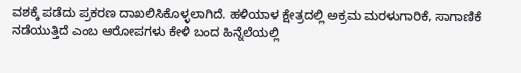ವಶಕ್ಕೆ ಪಡೆದು ಪ್ರಕರಣ ದಾಖಲಿಸಿಕೊಳ್ಳಲಾಗಿದೆ. ಹಳಿಯಾಳ ಕ್ಷೇತ್ರದಲ್ಲಿ ಅಕ್ರಮ ಮರಳುಗಾರಿಕೆ, ಸಾಗಾಣಿಕೆ ನಡೆಯುತ್ತಿದೆ ಎಂಬ ಆರೋಪಗಳು ಕೇಳಿ ಬಂದ ಹಿನ್ನೆಲೆಯಲ್ಲಿ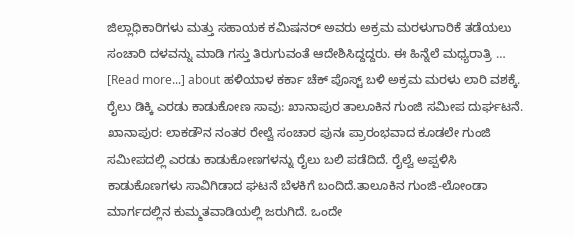ಜಿಲ್ಲಾಧಿಕಾರಿಗಳು ಮತ್ತು ಸಹಾಯಕ ಕಮಿಷನರ್ ಅವರು ಅಕ್ರಮ ಮರಳುಗಾರಿಕೆ ತಡೆಯಲು ಸಂಚಾರಿ ದಳವನ್ನು ಮಾಡಿ ಗಸ್ತು ತಿರುಗುವಂತೆ ಆದೇಶಿಸಿದ್ದದ್ದರು. ಈ ಹಿನ್ನೆಲೆ ಮಧ್ಯರಾತ್ರಿ … [Read more...] about ಹಳಿಯಾಳ ಕರ್ಕಾ ಚೆಕ್ ಪೊಸ್ಟ್ ಬಳಿ ಅಕ್ರಮ ಮರಳು ಲಾರಿ ವಶಕ್ಕೆ.
ರೈಲು ಡಿಕ್ಕಿ ಎರಡು ಕಾಡುಕೋಣ ಸಾವು: ಖಾನಾಪುರ ತಾಲೂಕಿನ ಗುಂಜಿ ಸಮೀಪ ದುರ್ಘಟನೆ.
ಖಾನಾಪುರ: ಲಾಕಡೌನ ನಂತರ ರೇಲ್ವೆ ಸಂಚಾರ ಪುನಃ ಪ್ರಾರಂಭವಾದ ಕೂಡಲೇ ಗುಂಜಿ ಸಮೀಪದಲ್ಲಿ ಎರಡು ಕಾಡುಕೋಣಗಳನ್ನು ರೈಲು ಬಲಿ ಪಡೆದಿದೆ. ರೈಲ್ವೆ ಅಪ್ಪಳಿಸಿ ಕಾಡುಕೊಣಗಳು ಸಾವಿಗಿಡಾದ ಘಟನೆ ಬೆಳಕಿಗೆ ಬಂದಿದೆ.ತಾಲೂಕಿನ ಗುಂಜಿ-ಲೋಂಡಾ ಮಾರ್ಗದಲ್ಲಿನ ಕುಮ್ಮತವಾಡಿಯಲ್ಲಿ ಜರುಗಿದೆ. ಒಂದೇ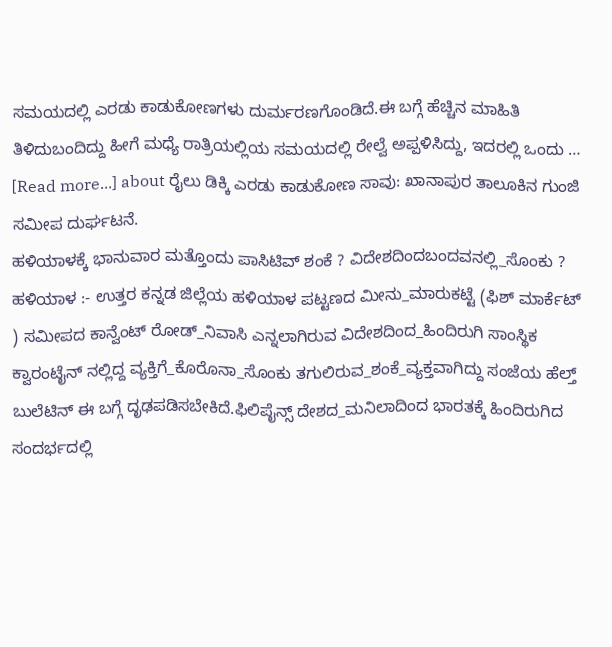ಸಮಯದಲ್ಲಿ ಎರಡು ಕಾಡುಕೋಣಗಳು ದುರ್ಮರಣಗೊಂಡಿದೆ.ಈ ಬಗ್ಗೆ ಹೆಚ್ಚಿನ ಮಾಹಿತಿ ತಿಳಿದುಬಂದಿದ್ದು ಹೀಗೆ ಮಧ್ಯೆ ರಾತ್ರಿಯಲ್ಲಿಯ ಸಮಯದಲ್ಲಿ ರೇಲ್ವೆ ಅಪ್ಪಳಿಸಿದ್ದು, ಇದರಲ್ಲಿ ಒಂದು … [Read more...] about ರೈಲು ಡಿಕ್ಕಿ ಎರಡು ಕಾಡುಕೋಣ ಸಾವು: ಖಾನಾಪುರ ತಾಲೂಕಿನ ಗುಂಜಿ ಸಮೀಪ ದುರ್ಘಟನೆ.
ಹಳಿಯಾಳಕ್ಕೆ ಭಾನುವಾರ ಮತ್ತೊಂದು ಪಾಸಿಟಿವ್ ಶಂಕೆ ? ವಿದೇಶದಿಂದಬಂದವನಲ್ಲಿ_ಸೊಂಕು ?
ಹಳಿಯಾಳ :- ಉತ್ತರ ಕನ್ನಡ ಜಿಲ್ಲೆಯ ಹಳಿಯಾಳ ಪಟ್ಟಣದ ಮೀನು_ಮಾರುಕಟ್ಟೆ (ಫಿಶ್ ಮಾರ್ಕೆಟ್ ) ಸಮೀಪದ ಕಾನ್ವೆಂಟ್ ರೋಡ್_ನಿವಾಸಿ ಎನ್ನಲಾಗಿರುವ ವಿದೇಶದಿಂದ_ಹಿಂದಿರುಗಿ ಸಾಂಸ್ಥಿಕ ಕ್ವಾರಂಟೈನ್ ನಲ್ಲಿದ್ದ ವ್ಯಕ್ತಿಗೆ_ಕೊರೊನಾ_ಸೊಂಕು ತಗುಲಿರುವ_ಶಂಕೆ_ವ್ಯಕ್ತವಾಗಿದ್ದು ಸಂಜೆಯ ಹೆಲ್ತ್ ಬುಲೆಟಿನ್ ಈ ಬಗ್ಗೆ ದೃಢಪಡಿಸಬೇಕಿದೆ.ಫಿಲಿಪೈನ್ಸ್ ದೇಶದ_ಮನಿಲಾದಿಂದ ಭಾರತಕ್ಕೆ ಹಿಂದಿರುಗಿದ ಸಂದರ್ಭದಲ್ಲಿ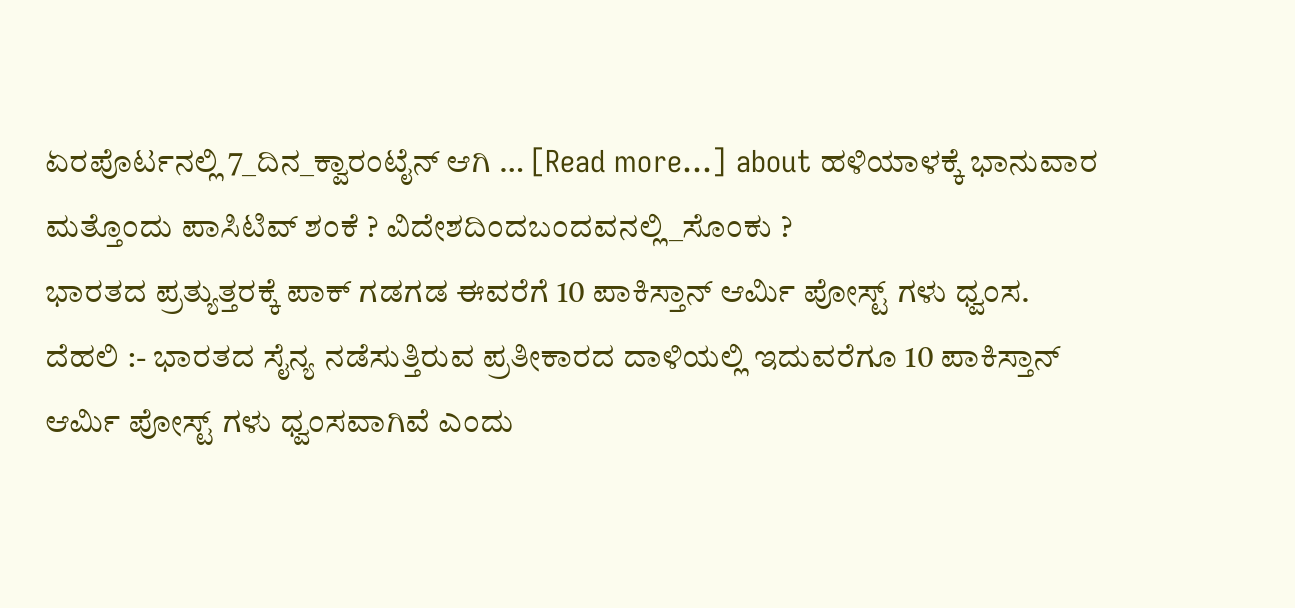ಏರಪೊರ್ಟನಲ್ಲಿ 7_ದಿನ_ಕ್ವಾರಂಟೈನ್ ಆಗಿ … [Read more...] about ಹಳಿಯಾಳಕ್ಕೆ ಭಾನುವಾರ ಮತ್ತೊಂದು ಪಾಸಿಟಿವ್ ಶಂಕೆ ? ವಿದೇಶದಿಂದಬಂದವನಲ್ಲಿ_ಸೊಂಕು ?
ಭಾರತದ ಪ್ರತ್ಯುತ್ತರಕ್ಕೆ ಪಾಕ್ ಗಡಗಡ ಈವರೆಗೆ 10 ಪಾಕಿಸ್ತಾನ್ ಆರ್ಮಿ ಪೋಸ್ಟ್ ಗಳು ಧ್ವಂಸ.
ದೆಹಲಿ :- ಭಾರತದ ಸೈನ್ಯ ನಡೆಸುತ್ತಿರುವ ಪ್ರತೀಕಾರದ ದಾಳಿಯಲ್ಲಿ ಇದುವರೆಗೂ 10 ಪಾಕಿಸ್ತಾನ್ ಆರ್ಮಿ ಪೋಸ್ಟ್ ಗಳು ಧ್ವಂಸವಾಗಿವೆ ಎಂದು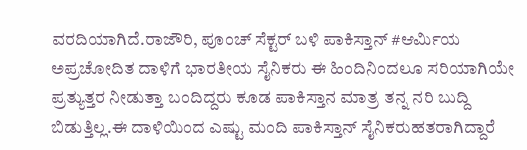ವರದಿಯಾಗಿದೆ.ರಾಜೌರಿ, ಪೂಂಚ್ ಸೆಕ್ಟರ್ ಬಳಿ ಪಾಕಿಸ್ತಾನ್ #ಆರ್ಮಿಯ ಅಪ್ರಚೋದಿತ ದಾಳಿಗೆ ಭಾರತೀಯ ಸೈನಿಕರು ಈ ಹಿಂದಿನಿಂದಲೂ ಸರಿಯಾಗಿಯೇ ಪ್ರತ್ಯುತ್ತರ ನೀಡುತ್ತಾ ಬಂದಿದ್ದರು ಕೂಡ ಪಾಕಿಸ್ತಾನ ಮಾತ್ರ ತನ್ನ ನರಿ ಬುದ್ದಿ ಬಿಡುತ್ತಿಲ್ಲ.ಈ ದಾಳಿಯಿಂದ ಎಷ್ಟು ಮಂದಿ ಪಾಕಿಸ್ತಾನ್ ಸೈನಿಕರುಹತರಾಗಿದ್ದಾರೆ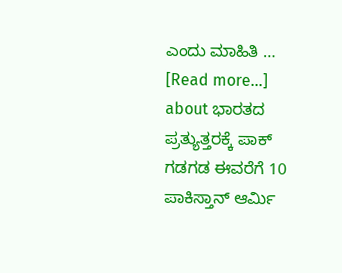ಎಂದು ಮಾಹಿತಿ … [Read more...] about ಭಾರತದ ಪ್ರತ್ಯುತ್ತರಕ್ಕೆ ಪಾಕ್ ಗಡಗಡ ಈವರೆಗೆ 10 ಪಾಕಿಸ್ತಾನ್ ಆರ್ಮಿ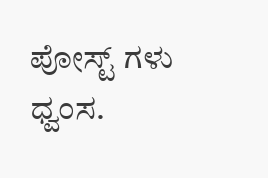ಪೋಸ್ಟ್ ಗಳು ಧ್ವಂಸ.